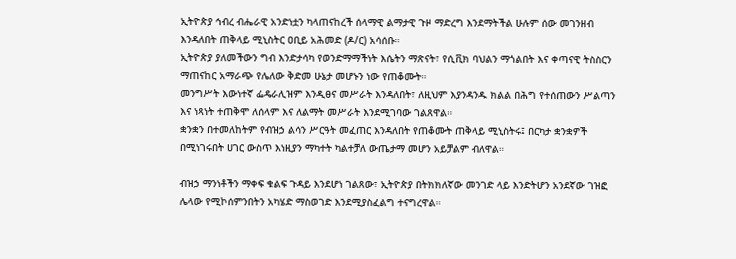ኢትዮጵያ ኅብረ ብሔራዊ አንድነቷን ካላጠናከረች ሰላማዊ ልማታዊ ጉዞ ማድረግ እንደማትችል ሁሉም ሰው መገንዘብ እንዳለበት ጠቅላይ ሚኒስትር ዐቢይ አሕመድ (ዶ/ር) አሳሰቡ።
ኢትዮጵያ ያለመችውን ግብ እንድታሳካ የወንድማማችነት እሴትን ማጽናት፣ የሲቪክ ባህልን ማጎልበት እና ቀጣናዊ ትስስርን ማጠናከር አማራጭ የሌለው ቅድመ ሁኔታ መሆኑን ነው የጠቆሙት።
መንግሥት እውነተኛ ፌዴራሊዝም እንዲፀና መሥራት እንዳለበት፣ ለዚህም እያንዳንዱ ክልል በሕግ የተሰጠውን ሥልጣን እና ነጻነት ተጠቅሞ ለሰላም እና ለልማት መሥራት እንደሚገባው ገልጸዋል።
ቋንቋን በተመለከትም የብዝኃ ልሳን ሥርዓት መፈጠር እንዳለበት የጠቆሙት ጠቅላይ ሚኒስትሩ፤ በርካታ ቋንቋዎች በሚነገሩበት ሀገር ውስጥ እነዚያን ማካተት ካልተቻለ ውጤታማ መሆን አይቻልም ብለዋል።

ብዝኃ ማንነቶችን ማቀፍ ቁልፍ ጉዳይ እንደሆነ ገልጸው፣ ኢትዮጵያ በትክክለኛው መንገድ ላይ እንድትሆን አንደኛው ገዝፎ ሌላው የሚኮሰምንበትን አካሄድ ማስወገድ እንደሚያስፈልግ ተናግረዋል።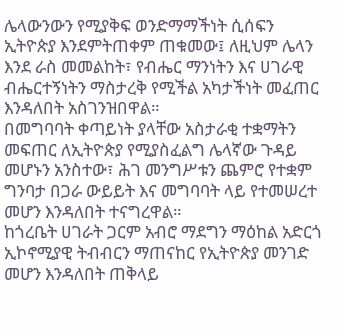ሌላውንውን የሚያቅፍ ወንድማማችነት ሲሰፍን ኢትዮጵያ እንደምትጠቀም ጠቁመው፤ ለዚህም ሌላን እንደ ራስ መመልከት፣ የብሔር ማንነትን እና ሀገራዊ ብሔርተኝነትን ማስታረቅ የሚችል አካታችነት መፈጠር እንዳለበት አስገንዝበዋል።
በመግባባት ቀጣይነት ያላቸው አስታራቂ ተቋማትን መፍጠር ለኢትዮጵያ የሚያስፈልግ ሌላኛው ጉዳይ መሆኑን አንስተው፣ ሕገ መንግሥቱን ጨምሮ የተቋም ግንባታ በጋራ ውይይት እና መግባባት ላይ የተመሠረተ መሆን እንዳለበት ተናግረዋል።
ከጎረቤት ሀገራት ጋርም አብሮ ማደግን ማዕከል አድርጎ ኢኮኖሚያዊ ትብብርን ማጠናከር የኢትዮጵያ መንገድ መሆን እንዳለበት ጠቅላይ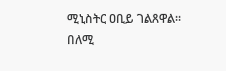ሚኒስትር ዐቢይ ገልጸዋል።
በለሚ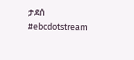ታደሰ
#ebcdotstream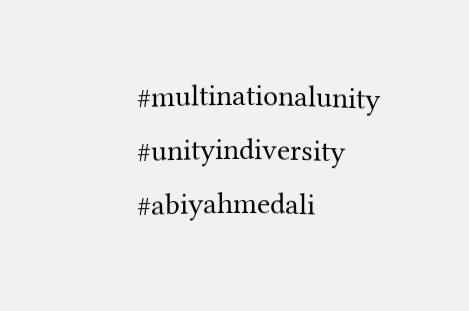#multinationalunity #unityindiversity #abiyahmedali